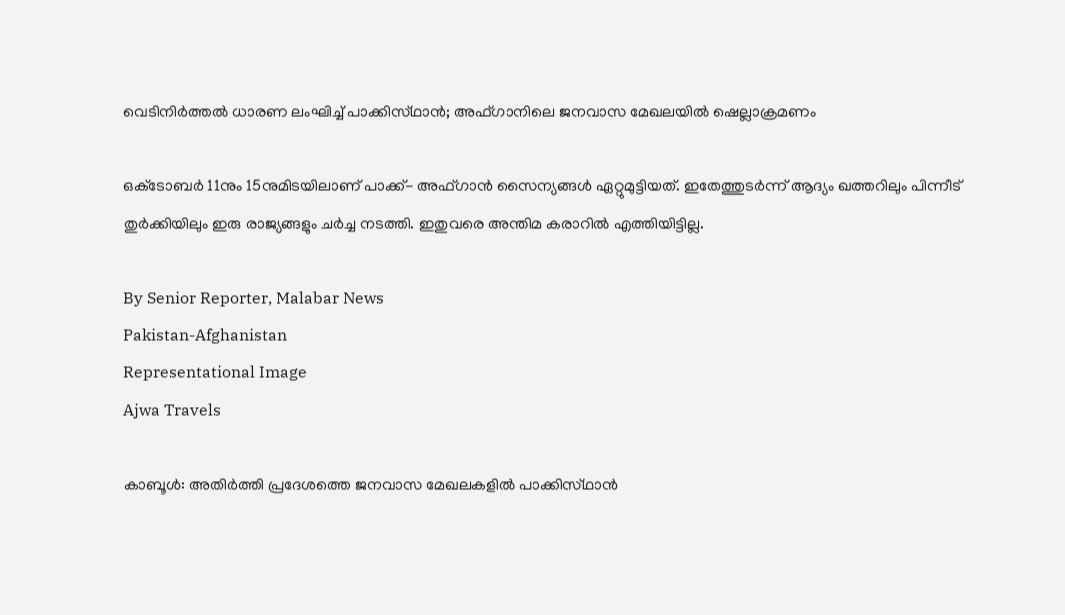വെടിനിർത്തൽ ധാരണ ലംഘിച്ച് പാക്കിസ്‌ഥാൻ; അഫ്‌ഗാനിലെ ജനവാസ മേഖലയിൽ ഷെല്ലാക്രമണം

ഒക്‌ടോബർ 11നും 15നുമിടയിലാണ് പാക്ക്- അഫ്‌ഗാൻ സൈന്യങ്ങൾ ഏറ്റുമുട്ടിയത്. ഇതേത്തുടർന്ന് ആദ്യം ഖത്തറിലും പിന്നീട് തുർക്കിയിലും ഇരു രാജ്യങ്ങളും ചർച്ച നടത്തി. ഇതുവരെ അന്തിമ കരാറിൽ എത്തിയിട്ടില്ല.

By Senior Reporter, Malabar News
Pakistan-Afghanistan
Representational Image
Ajwa Travels

കാബൂൾ: അതിർത്തി പ്രദേശത്തെ ജനവാസ മേഖലകളിൽ പാക്കിസ്‌ഥാൻ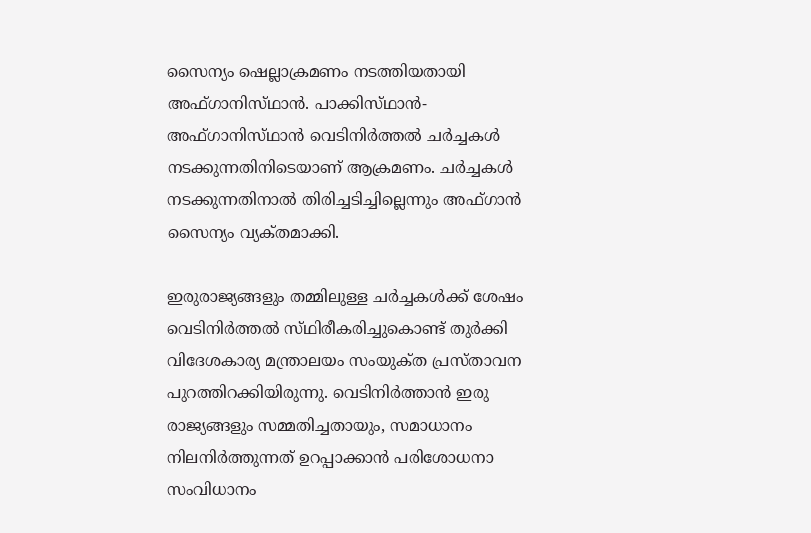സൈന്യം ഷെല്ലാക്രമണം നടത്തിയതായി അഫ്‌ഗാനിസ്‌ഥാൻ. പാക്കിസ്‌ഥാൻ-അഫ്‌ഗാനിസ്‌ഥാൻ വെടിനിർത്തൽ ചർച്ചകൾ നടക്കുന്നതിനിടെയാണ് ആക്രമണം. ചർച്ചകൾ നടക്കുന്നതിനാൽ തിരിച്ചടിച്ചില്ലെന്നും അഫ്‌ഗാൻ സൈന്യം വ്യക്‌തമാക്കി.

ഇരുരാജ്യങ്ങളും തമ്മിലുള്ള ചർച്ചകൾക്ക് ശേഷം വെടിനിർത്തൽ സ്‌ഥിരീകരിച്ചുകൊണ്ട് തുർക്കി വിദേശകാര്യ മന്ത്രാലയം സംയുക്‌ത പ്രസ്‌താവന പുറത്തിറക്കിയിരുന്നു. വെടിനിർത്താൻ ഇരു രാജ്യങ്ങളും സമ്മതിച്ചതായും, സമാധാനം നിലനിർത്തുന്നത് ഉറപ്പാക്കാൻ പരിശോധനാ സംവിധാനം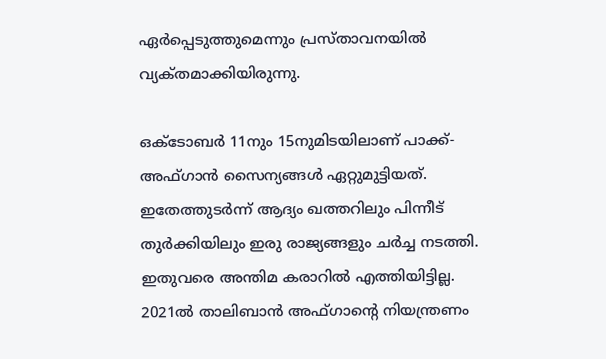ഏർപ്പെടുത്തുമെന്നും പ്രസ്‌താവനയിൽ വ്യക്‌തമാക്കിയിരുന്നു.

ഒക്‌ടോബർ 11നും 15നുമിടയിലാണ് പാക്ക്- അഫ്‌ഗാൻ സൈന്യങ്ങൾ ഏറ്റുമുട്ടിയത്. ഇതേത്തുടർന്ന് ആദ്യം ഖത്തറിലും പിന്നീട് തുർക്കിയിലും ഇരു രാജ്യങ്ങളും ചർച്ച നടത്തി. ഇതുവരെ അന്തിമ കരാറിൽ എത്തിയിട്ടില്ല. 2021ൽ താലിബാൻ അഫ്‌ഗാന്റെ നിയന്ത്രണം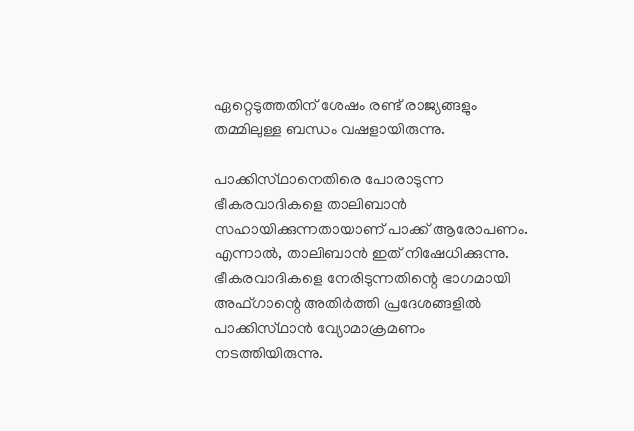ഏറ്റെടുത്തതിന് ശേഷം രണ്ട് രാജ്യങ്ങളും തമ്മിലുള്ള ബന്ധം വഷളായിരുന്നു.

പാക്കിസ്‌ഥാനെതിരെ പോരാടുന്ന ഭീകരവാദികളെ താലിബാൻ സഹായിക്കുന്നതായാണ് പാക്ക് ആരോപണം. എന്നാൽ, താലിബാൻ ഇത് നിഷേധിക്കുന്നു. ഭീകരവാദികളെ നേരിടുന്നതിന്റെ ഭാഗമായി അഫ്‌ഗാന്റെ അതിർത്തി പ്രദേശങ്ങളിൽ പാക്കിസ്‌ഥാൻ വ്യോമാക്രമണം നടത്തിയിരുന്നു.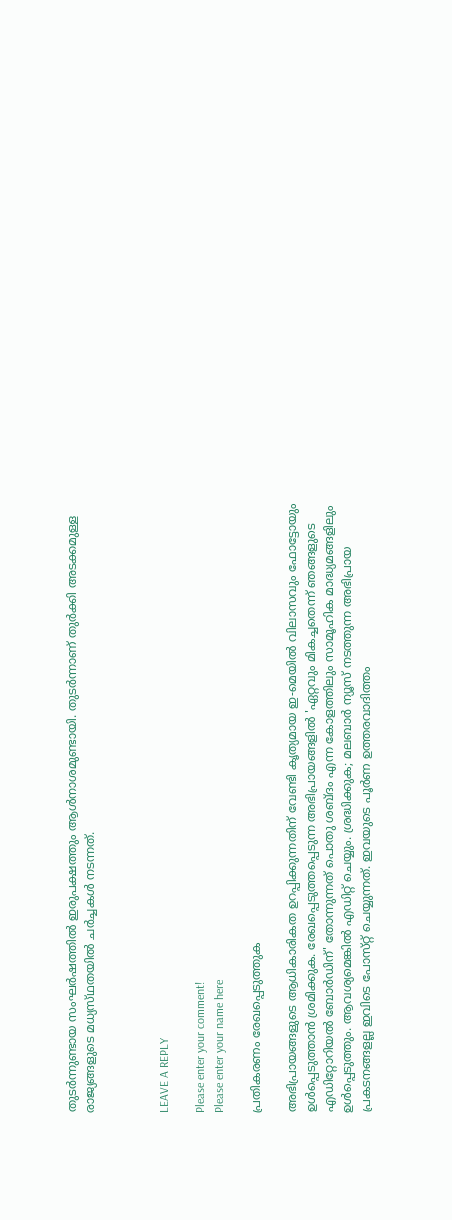തുടർന്നുണ്ടായ സംഘർഷത്തിൽ ഇരുപക്ഷത്തും ആൾനാശമുണ്ടായി. തുടർന്നാണ് തുർക്കി അടക്കമുള്ള രാജ്യങ്ങളുടെ മധ്യസ്‌ഥതയിൽ ചർച്ചകൾ നടന്നത്.



LEAVE A REPLY

Please enter your comment!
Please enter your name here

പ്രതികരണം രേഖപ്പെടുത്തുക

അഭിപ്രായങ്ങളുടെ ആധികാരികത ഉറപ്പിക്കുന്നതിന് വേണ്ടി കൃത്യമായ ഇ-മെയിൽ വിലാസവും ഫോട്ടോയും ഉൾപ്പെടുത്താൻ ശ്രമിക്കുക. രേഖപ്പെടുത്തപ്പെടുന്ന അഭിപ്രായങ്ങളിൽ 'ഏറ്റവും മികച്ചതെന്ന് ഞങ്ങളുടെ എഡിറ്റോറിയൽ ബോർഡിന്' തോന്നുന്നത് പൊതു ശബ്‌ദം എന്ന കോളത്തിലും സാമൂഹിക മാദ്ധ്യമങ്ങളിലും ഉൾപ്പെടുത്തും. ആവശ്യമെങ്കിൽ എഡിറ്റ് ചെയ്യും. ശ്രദ്ധിക്കുക; മലബാർ ന്യൂസ് നടത്തുന്ന അഭിപ്രായ പ്രകടനങ്ങളല്ല ഇവിടെ പോസ്‌റ്റ് ചെയ്യുന്നത്. ഇവയുടെ പൂർണ ഉത്തരവാദിത്തം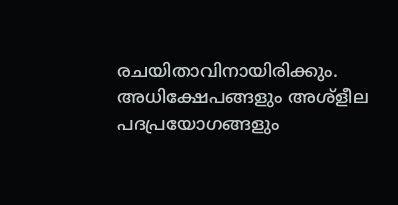രചയിതാവിനായിരിക്കും. അധിക്ഷേപങ്ങളും അശ്‌ളീല പദപ്രയോഗങ്ങളും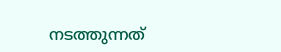നടത്തുന്നത്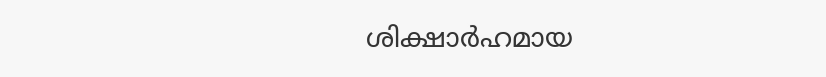ശിക്ഷാർഹമായ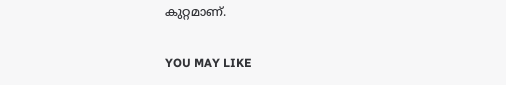കുറ്റമാണ്.

YOU MAY LIKE